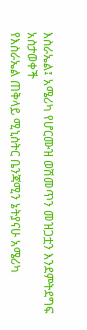እስራኤል፤ አሜሪካ የሆርሙዝ ወሽመጥን መዝጋቷን እንደምትደግፍ አስታወቀች
የእስራኤል ጠቅላይ ሚኒስትር ቤንጃሚን ኔትያናሁ አሜሪካ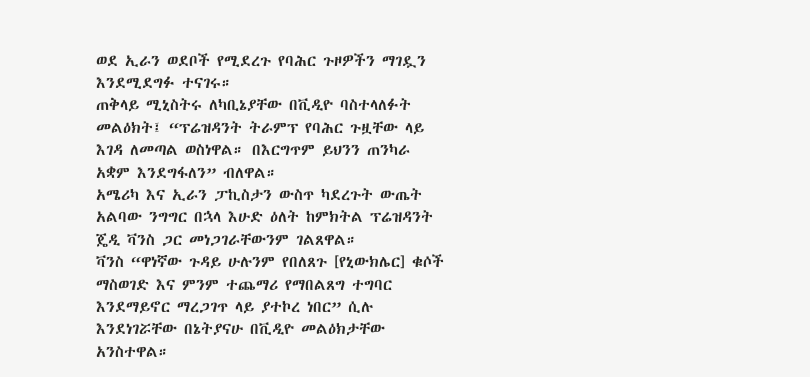ወደ ኢራን ወደቦች የሚደረጉ የባሕር ጉዞዎችን ማገዷን እንደሚደግፉ ተናገሩ።
ጠቅላይ ሚኒስትሩ ለካቢኔያቸው በቪዲዮ ባስተላለፉት መልዕክት፤ “ፕሬዝዳንት ትራምፕ የባሕር ጉዟቸው ላይ እገዳ ለመጣል ወስነዋል። በእርግጥም ይህንን ጠንካራ አቋም እንደግፋለን” ብለዋል።
አሜሪካ እና ኢራን ፓኪስታን ውስጥ ካደረጉት ውጤት አልባው ንግግር በኋላ እሁድ ዕለት ከምክትል ፕሬዝዳንት ጄዲ ቫንስ ጋር መነጋገራቸውንም ገልጸዋል።
ቫንስ “ዋነኛው ጉዳይ ሁሉንም የበለጸጉ [የኒውክሌር] ቁሶች ማስወገድ እና ምንም ተጨማሪ የማበልጸግ ተግባር እንደማይኖር ማረጋገጥ ላይ ያተኮረ ነበር” ሲሉ እንደነገሯቸው በኔትያናሁ በቪዲዮ መልዕክታቸው አንስተዋል።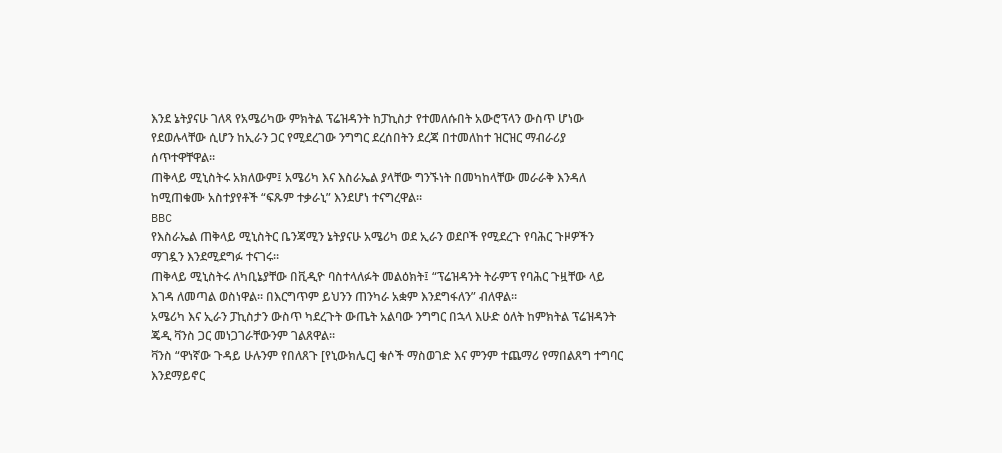እንደ ኔትያናሁ ገለጻ የአሜሪካው ምክትል ፕሬዝዳንት ከፓኪስታ የተመለሱበት አውሮፕላን ውስጥ ሆነው የደወሉላቸው ሲሆን ከኢራን ጋር የሚደረገው ንግግር ደረሰበትን ደረጃ በተመለከተ ዝርዝር ማብራሪያ ሰጥተዋቸዋል።
ጠቅላይ ሚኒስትሩ አክለውም፤ አሜሪካ እና እስራኤል ያላቸው ግንኙነት በመካከላቸው መራራቅ እንዳለ ከሚጠቁሙ አስተያየቶች “ፍጹም ተቃራኒ” እንደሆነ ተናግረዋል።
BBC
የእስራኤል ጠቅላይ ሚኒስትር ቤንጃሚን ኔትያናሁ አሜሪካ ወደ ኢራን ወደቦች የሚደረጉ የባሕር ጉዞዎችን ማገዷን እንደሚደግፉ ተናገሩ።
ጠቅላይ ሚኒስትሩ ለካቢኔያቸው በቪዲዮ ባስተላለፉት መልዕክት፤ “ፕሬዝዳንት ትራምፕ የባሕር ጉዟቸው ላይ እገዳ ለመጣል ወስነዋል። በእርግጥም ይህንን ጠንካራ አቋም እንደግፋለን” ብለዋል።
አሜሪካ እና ኢራን ፓኪስታን ውስጥ ካደረጉት ውጤት አልባው ንግግር በኋላ እሁድ ዕለት ከምክትል ፕሬዝዳንት ጄዲ ቫንስ ጋር መነጋገራቸውንም ገልጸዋል።
ቫንስ “ዋነኛው ጉዳይ ሁሉንም የበለጸጉ [የኒውክሌር] ቁሶች ማስወገድ እና ምንም ተጨማሪ የማበልጸግ ተግባር እንደማይኖር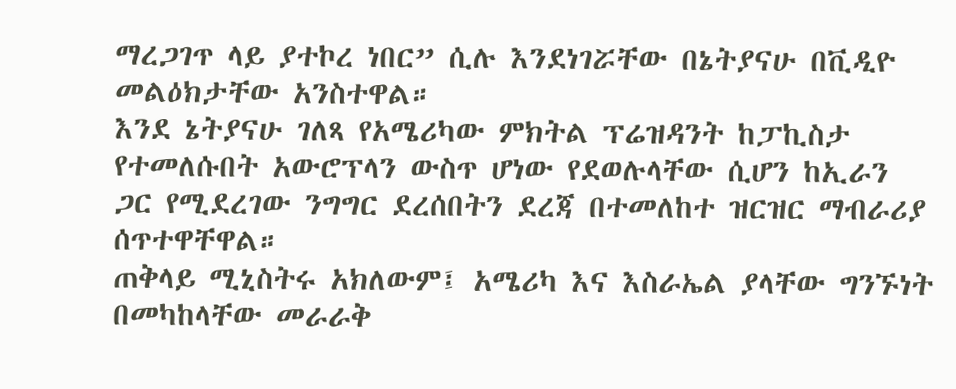ማረጋገጥ ላይ ያተኮረ ነበር” ሲሉ እንደነገሯቸው በኔትያናሁ በቪዲዮ መልዕክታቸው አንስተዋል።
እንደ ኔትያናሁ ገለጻ የአሜሪካው ምክትል ፕሬዝዳንት ከፓኪስታ የተመለሱበት አውሮፕላን ውስጥ ሆነው የደወሉላቸው ሲሆን ከኢራን ጋር የሚደረገው ንግግር ደረሰበትን ደረጃ በተመለከተ ዝርዝር ማብራሪያ ሰጥተዋቸዋል።
ጠቅላይ ሚኒስትሩ አክለውም፤ አሜሪካ እና እስራኤል ያላቸው ግንኙነት በመካከላቸው መራራቅ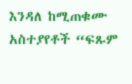እንዳለ ከሚጠቁሙ አስተያየቶች “ፍጹም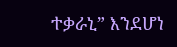ተቃራኒ” እንደሆነ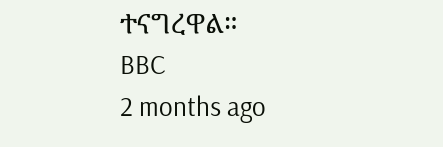ተናግረዋል።
BBC
2 months ago